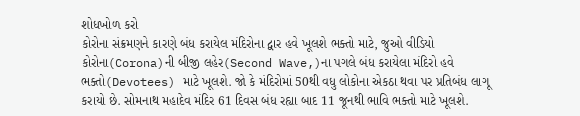શોધખોળ કરો
કોરોના સંક્રમણને કારણે બંધ કરાયેલ મંદિરોના દ્વાર હવે ખૂલશે ભક્તો માટે, જુઓ વીડિયો
કોરોના(Corona)ની બીજી લહેર(Second Wave,)ના પગલે બંધ કરાયેલા મંદિરો હવે ભક્તો(Devotees) માટે ખૂલશે. જો કે મંદિરોમાં 50થી વધુ લોકોના એકઠા થવા પર પ્રતિબંધ લાગૂ કરાયો છે. સોમનાથ મહાદેવ મંદિર 61 દિવસ બંધ રહ્યા બાદ 11 જૂનથી ભાવિ ભક્તો માટે ખૂલશે.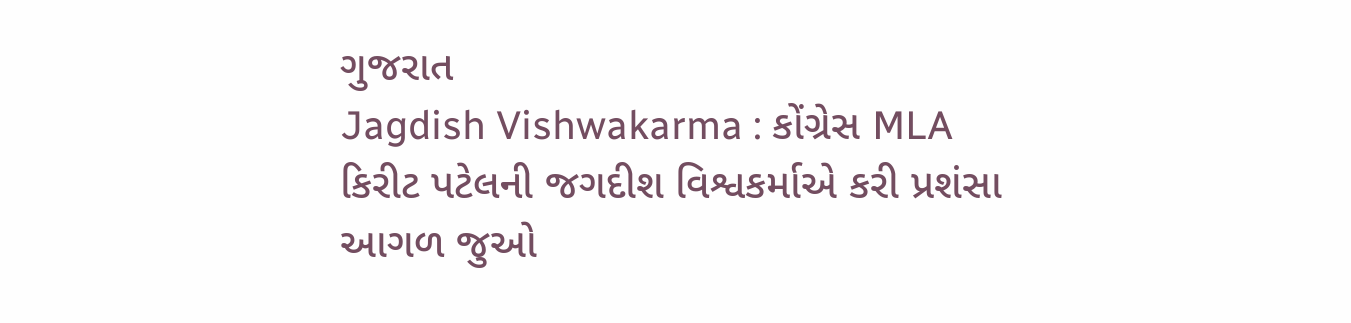ગુજરાત
Jagdish Vishwakarma : કોંગ્રેસ MLA કિરીટ પટેલની જગદીશ વિશ્વકર્માએ કરી પ્રશંસા
આગળ જુઓ